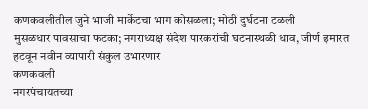कणकवलीतील जुने भाजी मार्केटचा भाग कोसळला; मोठी दुर्घटना टळली
मुसळधार पावसाचा फटका; नगराध्यक्ष संदेश पारकरांची घटनास्थळी धाव, जीर्ण इमारत हटवून नवीन व्यापारी संकुल उभारणार
कणकवली
नगरपंचायतच्या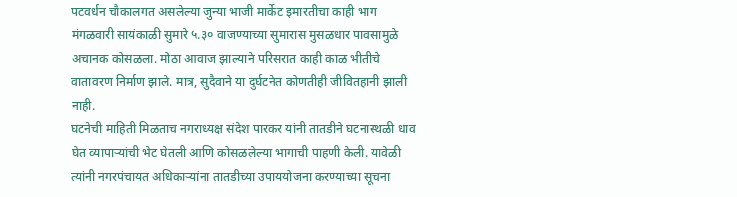पटवर्धन चौकालगत असलेल्या जुन्या भाजी मार्केट इमारतीचा काही भाग मंगळवारी सायंकाळी सुमारे ५.३० वाजण्याच्या सुमारास मुसळधार पावसामुळे अचानक कोसळला. मोठा आवाज झाल्याने परिसरात काही काळ भीतीचे वातावरण निर्माण झाले. मात्र, सुदैवाने या दुर्घटनेत कोणतीही जीवितहानी झाली नाही.
घटनेची माहिती मिळताच नगराध्यक्ष संदेश पारकर यांनी तातडीने घटनास्थळी धाव घेत व्यापाऱ्यांची भेट घेतली आणि कोसळलेल्या भागाची पाहणी केली. यावेळी त्यांनी नगरपंचायत अधिकाऱ्यांना तातडीच्या उपाययोजना करण्याच्या सूचना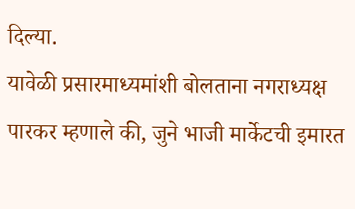दिल्या.
यावेळी प्रसारमाध्यमांशी बोलताना नगराध्यक्ष पारकर म्हणाले की, जुने भाजी मार्केटची इमारत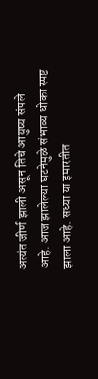अत्यंत जीर्ण झाली असून तिचे आयुष्य संपले आहे. आज झालेल्या घटनेमुळे संभाव्य धोका स्पष्ट झाला आहे. सध्या या इमारतीत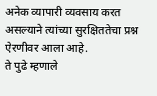अनेक व्यापारी व्यवसाय करत असल्याने त्यांच्या सुरक्षिततेचा प्रश्न ऐरणीवर आला आहे.
ते पुढे म्हणाले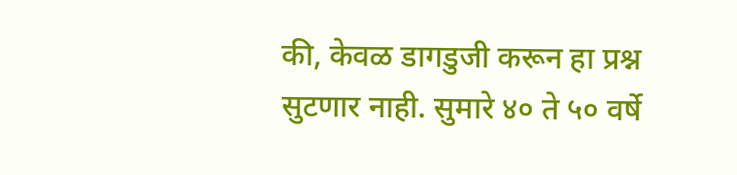की, केवळ डागडुजी करून हा प्रश्न सुटणार नाही. सुमारे ४० ते ५० वर्षे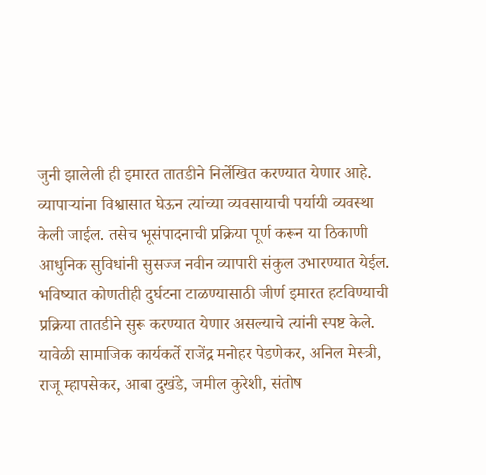जुनी झालेली ही इमारत तातडीने निर्लेखित करण्यात येणार आहे. व्यापाऱ्यांना विश्वासात घेऊन त्यांच्या व्यवसायाची पर्यायी व्यवस्था केली जाईल. तसेच भूसंपादनाची प्रक्रिया पूर्ण करून या ठिकाणी आधुनिक सुविधांनी सुसज्ज नवीन व्यापारी संकुल उभारण्यात येईल. भविष्यात कोणतीही दुर्घटना टाळण्यासाठी जीर्ण इमारत हटविण्याची प्रक्रिया तातडीने सुरू करण्यात येणार असल्याचे त्यांनी स्पष्ट केले.
यावेळी सामाजिक कार्यकर्ते राजेंद्र मनोहर पेडणेकर, अनिल मेस्त्री, राजू म्हापसेकर, आबा दुखंडे, जमील कुरेशी, संतोष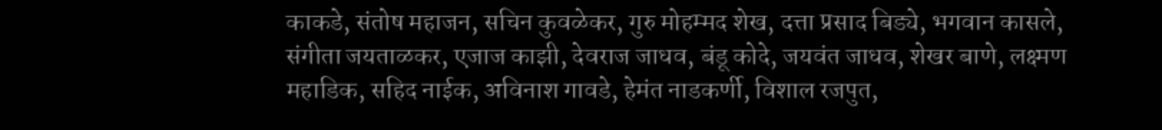काकडे, संतोष महाजन, सचिन कुवळेकर, गुरु मोहम्मद शेख, दत्ता प्रसाद बिड्ये, भगवान कासले, संगीता जयताळकर, एजाज काझी, देवराज जाधव, बंडू कोदे, जयवंत जाधव, शेखर बाणे, लक्ष्मण महाडिक, सहिद नाईक, अविनाश गावडे, हेमंत नाडकर्णी, विशाल रजपुत,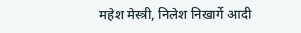महेश मेस्त्री, निलेश निखार्गे आदी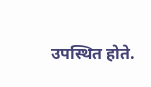उपस्थित होते.